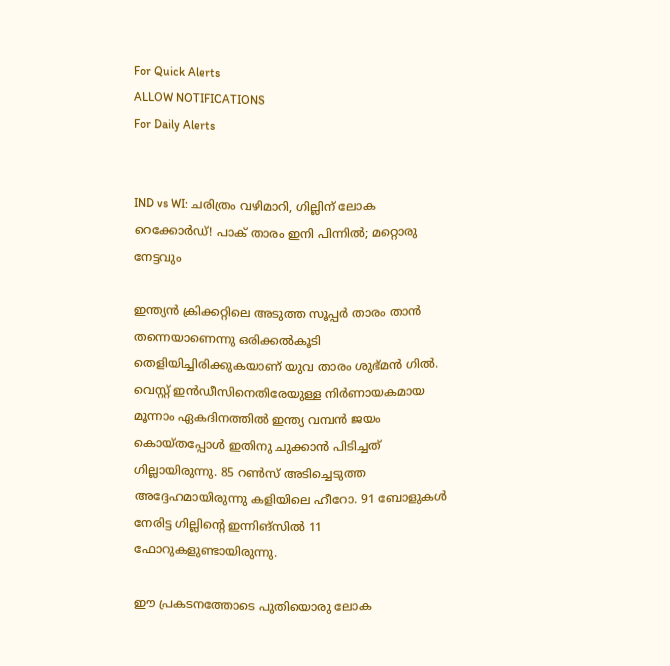For Quick Alerts
ALLOW NOTIFICATIONS
For Daily Alerts


IND vs WI: ചരിത്രം വഴിമാറി, ഗില്ലിന് ലോക റെക്കോര്‍ഡ്! പാക് താരം ഇനി പിന്നില്‍; മറ്റൊരു നേട്ടവും

ഇന്ത്യന്‍ ക്രിക്കറ്റിലെ അടുത്ത സൂപ്പര്‍ താരം താന്‍ തന്നെയാണെന്നു ഒരിക്കല്‍കൂടി തെളിയിച്ചിരിക്കുകയാണ് യുവ താരം ശുഭ്മന്‍ ഗില്‍. വെസ്റ്റ് ഇന്‍ഡീസിനെതിരേയുള്ള നിര്‍ണായകമായ മൂന്നാം ഏകദിനത്തില്‍ ഇന്ത്യ വമ്പന്‍ ജയം കൊയ്തപ്പോള്‍ ഇതിനു ചുക്കാന്‍ പിടിച്ചത് ഗില്ലായിരുന്നു. 85 റണ്‍സ് അടിച്ചെടുത്ത അദ്ദേഹമായിരുന്നു കളിയിലെ ഹീറോ. 91 ബോളുകള്‍ നേരിട്ട ഗില്ലിന്റെ ഇന്നിങ്‌സില്‍ 11 ഫോറുകളുണ്ടായിരുന്നു.

ഈ പ്രകടനത്തോടെ പുതിയൊരു ലോക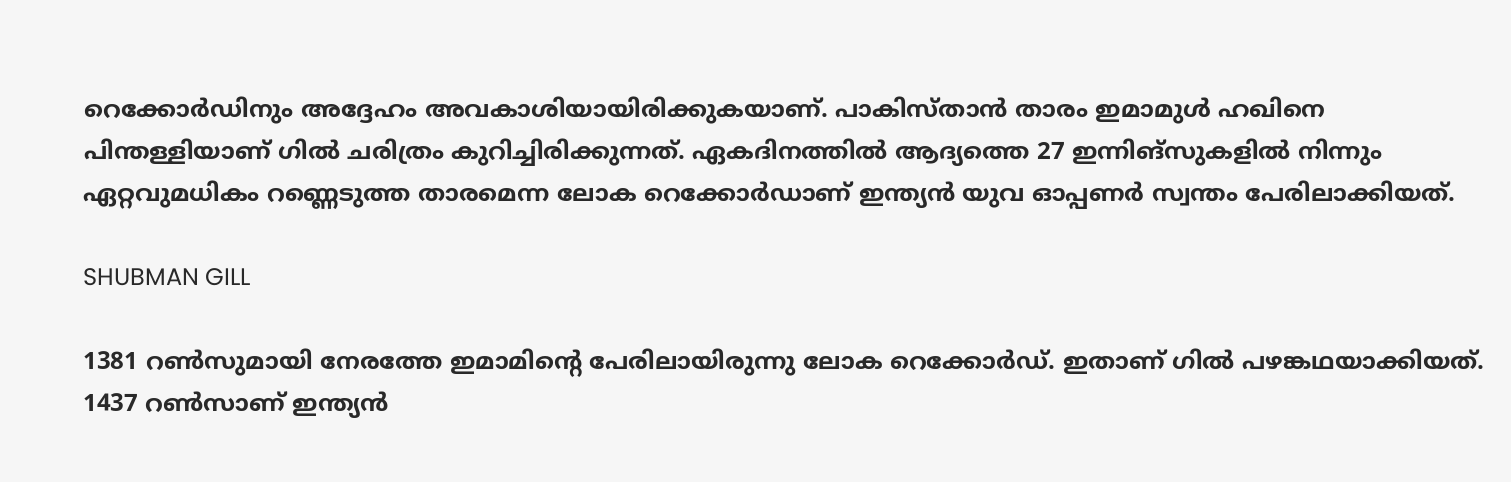റെക്കോര്‍ഡിനും അദ്ദേഹം അവകാശിയായിരിക്കുകയാണ്. പാകിസ്താന്‍ താരം ഇമാമുള്‍ ഹഖിനെ പിന്തള്ളിയാണ് ഗില്‍ ചരിത്രം കുറിച്ചിരിക്കുന്നത്. ഏകദിനത്തില്‍ ആദ്യത്തെ 27 ഇന്നിങ്‌സുകളില്‍ നിന്നും ഏറ്റവുമധികം റണ്ണെടുത്ത താരമെന്ന ലോക റെക്കോര്‍ഡാണ് ഇന്ത്യന്‍ യുവ ഓപ്പണര്‍ സ്വന്തം പേരിലാക്കിയത്.

SHUBMAN GILL

1381 റണ്‍സുമായി നേരത്തേ ഇമാമിന്റെ പേരിലായിരുന്നു ലോക റെക്കോര്‍ഡ്. ഇതാണ് ഗില്‍ പഴങ്കഥയാക്കിയത്. 1437 റണ്‍സാണ് ഇന്ത്യന്‍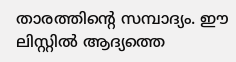താരത്തിന്റെ സമ്പാദ്യം. ഈ ലിസ്റ്റില്‍ ആദ്യത്തെ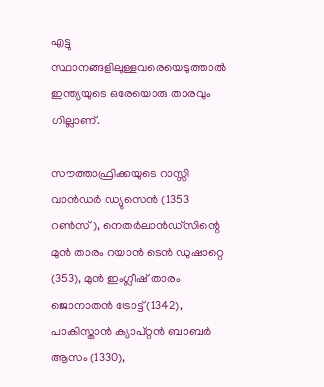എട്ടു സ്ഥാനങ്ങളിലുള്ളവരെയെടുത്താല്‍ ഇന്ത്യയുടെ ഒരേയൊരു താരവും ഗില്ലാണ്.

സൗത്താഫ്രിക്കയുടെ റാസ്സി വാന്‍ഡര്‍ ഡ്യുസെന്‍ (1353 റണ്‍സ്), നെതര്‍ലാന്‍ഡ്‌സിന്റെ മുന്‍ താരം റയാന്‍ ടെന്‍ ഡുഷാറ്റെ (353), മുന്‍ ഇംഗ്ലീഷ് താരം ജൊനാതന്‍ ട്രോട്ട് (1342), പാകിസ്താന്‍ ക്യാപ്റ്റന്‍ ബാബര്‍ ആസം (1330),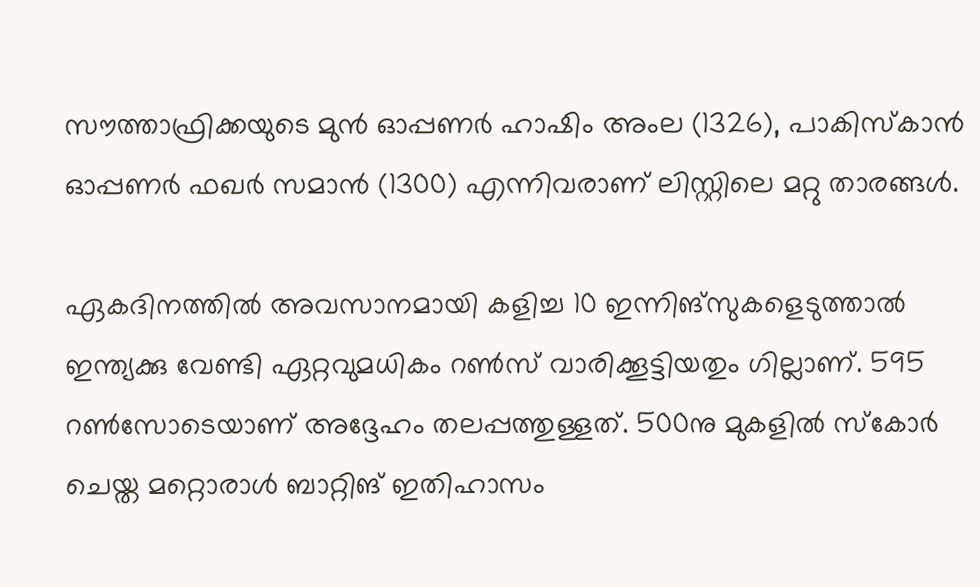സൗത്താഫ്രിക്കയുടെ മുന്‍ ഓപ്പണര്‍ ഹാഷിം അംല (1326), പാകിസ്‌കാന്‍ ഓപ്പണര്‍ ഫഖര്‍ സമാന്‍ (1300) എന്നിവരാണ് ലിസ്റ്റിലെ മറ്റു താരങ്ങള്‍.

ഏകദിനത്തില്‍ അവസാനമായി കളിച്ച 10 ഇന്നിങ്‌സുകളെടുത്താല്‍ ഇന്ത്യക്കു വേണ്ടി ഏറ്റവുമധികം റണ്‍സ് വാരിക്കൂട്ടിയതും ഗില്ലാണ്. 595 റണ്‍സോടെയാണ് അദ്ദേഹം തലപ്പത്തുള്ളത്. 500നു മുകളില്‍ സ്‌കോര്‍ ചെയ്ത മറ്റൊരാള്‍ ബാറ്റിങ് ഇതിഹാസം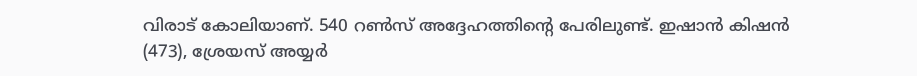വിരാട് കോലിയാണ്. 540 റണ്‍സ് അദ്ദേഹത്തിന്റെ പേരിലുണ്ട്. ഇഷാന്‍ കിഷന്‍ (473), ശ്രേയസ് അയ്യര്‍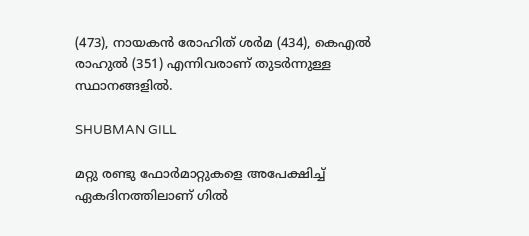(473), നായകന്‍ രോഹിത് ശര്‍മ (434), കെഎല്‍ രാഹുല്‍ (351) എന്നിവരാണ് തുടര്‍ന്നുള്ള സ്ഥാനങ്ങളില്‍.

SHUBMAN GILL

മറ്റു രണ്ടു ഫോര്‍മാറ്റുകളെ അപേക്ഷിച്ച് ഏകദിനത്തിലാണ് ഗില്‍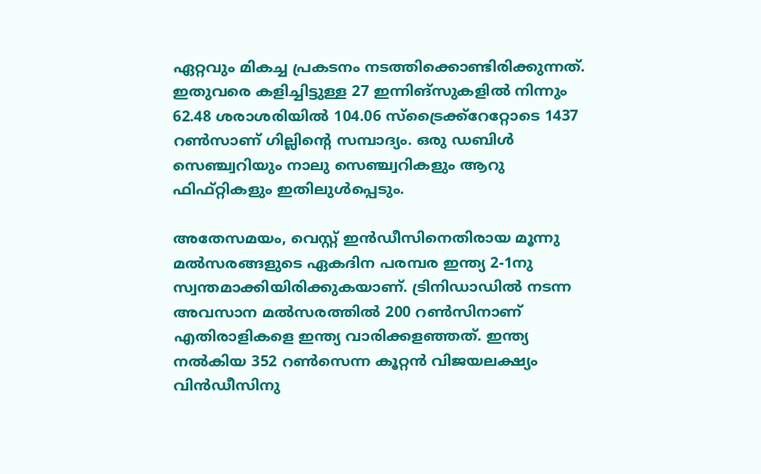ഏറ്റവും മികച്ച പ്രകടനം നടത്തിക്കൊണ്ടിരിക്കുന്നത്. ഇതുവരെ കളിച്ചിട്ടുള്ള 27 ഇന്നിങ്‌സുകളില്‍ നിന്നും 62.48 ശരാശരിയില്‍ 104.06 സ്‌ട്രൈക്ക്‌റേറ്റോടെ 1437 റണ്‍സാണ് ഗില്ലിന്റെ സമ്പാദ്യം. ഒരു ഡബിള്‍ സെഞ്ച്വറിയും നാലു സെഞ്ച്വറികളും ആറു ഫിഫ്റ്റികളും ഇതിലുള്‍പ്പെടും.

അതേസമയം, വെസ്റ്റ് ഇന്‍ഡീസിനെതിരായ മൂന്നു മല്‍സരങ്ങളുടെ ഏകദിന പരമ്പര ഇന്ത്യ 2-1നു സ്വന്തമാക്കിയിരിക്കുകയാണ്. ട്രിനിഡാഡില്‍ നടന്ന അവസാന മല്‍സരത്തില്‍ 200 റണ്‍സിനാണ് എതിരാളികളെ ഇന്ത്യ വാരിക്കളഞ്ഞത്. ഇന്ത്യ നല്‍കിയ 352 റണ്‍സെന്ന കൂറ്റന്‍ വിജയലക്ഷ്യം വിന്‍ഡീസിനു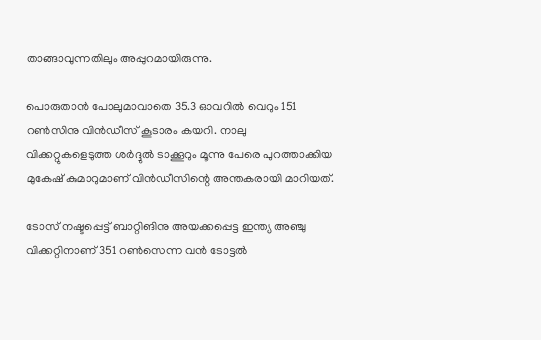താങ്ങാവുന്നതിലും അപ്പുറമായിരുന്നു.

പൊരുതാന്‍ പോലുമാവാതെ 35.3 ഓവറില്‍ വെറും 151 റണ്‍സിനു വിന്‍ഡീസ് കൂടാരം കയറി. നാലു വിക്കറ്റുകളെടുത്ത ശര്‍ദ്ദുല്‍ ടാക്കൂറും മൂന്നു പേരെ പുറത്താക്കിയ മുകേഷ് കുമാറുമാണ് വിന്‍ഡീസിന്റെ അന്തകരായി മാറിയത്.

ടോസ് നഷ്ടപ്പെട്ട് ബാറ്റിങിനു അയക്കപ്പെട്ട ഇന്ത്യ അഞ്ചു വിക്കറ്റിനാണ് 351 റണ്‍സെന്ന വന്‍ ടോട്ടല്‍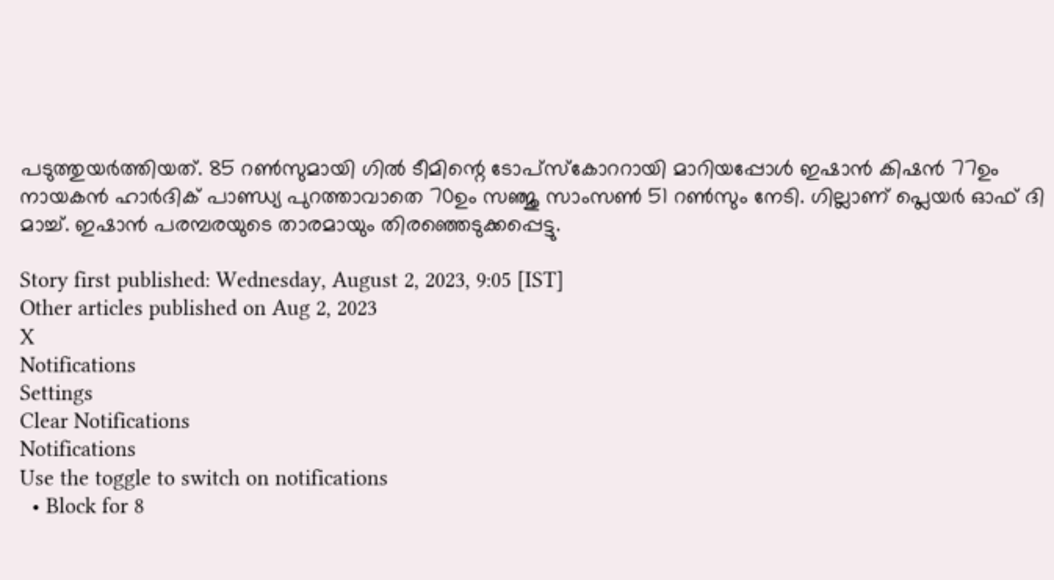പടുത്തുയര്‍ത്തിയത്. 85 റണ്‍സുമായി ഗില്‍ ടീമിന്റെ ടോപ്‌സ്‌കോററായി മാറിയപ്പോള്‍ ഇഷാന്‍ കിഷന്‍ 77ഉം നായകന്‍ ഹാര്‍ദിക് പാണ്ഡ്യ പുറത്താവാതെ 70ഉം സഞ്ജു സാംസണ്‍ 51 റണ്‍സും നേടി. ഗില്ലാണ് പ്ലെയര്‍ ഓഫ് ദി മാച്ച്. ഇഷാന്‍ പരമ്പരയുടെ താരമായും തിരഞ്ഞെടുക്കപ്പെട്ടു.

Story first published: Wednesday, August 2, 2023, 9:05 [IST]
Other articles published on Aug 2, 2023
X
Notifications
Settings
Clear Notifications
Notifications
Use the toggle to switch on notifications
  • Block for 8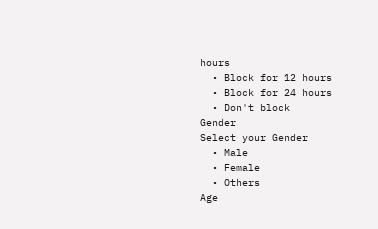hours
  • Block for 12 hours
  • Block for 24 hours
  • Don't block
Gender
Select your Gender
  • Male
  • Female
  • Others
Age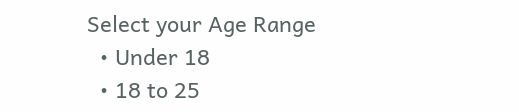Select your Age Range
  • Under 18
  • 18 to 25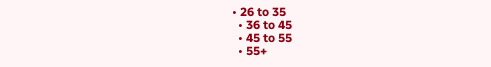• 26 to 35
  • 36 to 45
  • 45 to 55
  • 55+